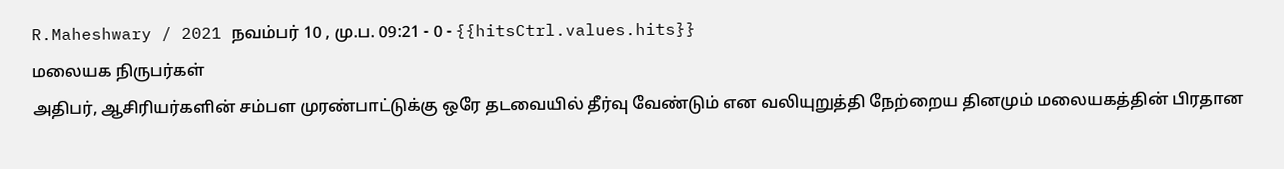R.Maheshwary / 2021 நவம்பர் 10 , மு.ப. 09:21 - 0 - {{hitsCtrl.values.hits}}
மலையக நிருபர்கள்
அதிபர், ஆசிரியர்களின் சம்பள முரண்பாட்டுக்கு ஒரே தடவையில் தீர்வு வேண்டும் என வலியுறுத்தி நேற்றைய தினமும் மலையகத்தின் பிரதான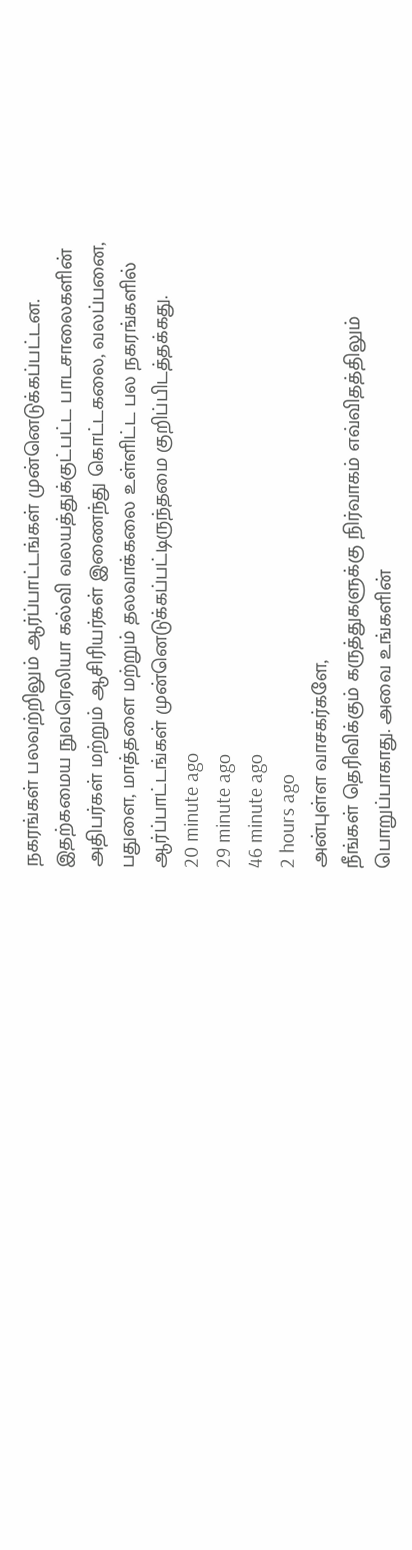நகரங்கள் பலவற்றிலும் ஆர்ப்பாட்டங்கள் முன்னெடுக்கப்பட்டன.
இதற்கமைய நுவரெலியா கல்வி வலயத்துக்குட்பட்ட பாடசாலைகளின் அதிபர்கள் மற்றும் ஆசிரியர்கள் இணைந்து கொட்டகலை, வலப்பனை, பதுளை, மாத்தளை மற்றும் தலவாக்கலை உள்ளிட்ட பல நகரங்களில் ஆர்ப்பாட்டங்கள் முன்னெடுக்கப்பட்டிருந்தமை குறிப்பிடத்தக்கது.
20 minute ago
29 minute ago
46 minute ago
2 hours ago
அன்புள்ள வாசகர்களே,
நீங்கள் தெரிவிக்கும் கருத்துகளுக்கு நிர்வாகம் எவ்விதத்திலும் பொறுப்பாகாது. அவை உங்களின்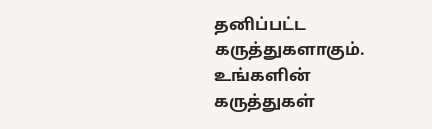தனிப்பட்ட கருத்துகளாகும். உங்களின் கருத்துகள்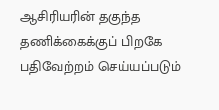ஆசிரியரின் தகுந்த தணிக்கைக்குப் பிறகே பதிவேற்றம் செய்யப்படும்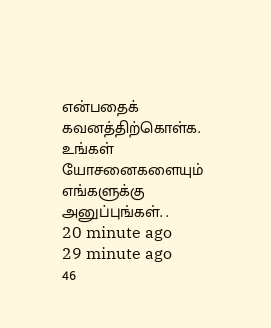என்பதைக் கவனத்திற்கொள்க. உங்கள் யோசனைகளையும் எங்களுக்கு அனுப்புங்கள். .
20 minute ago
29 minute ago
46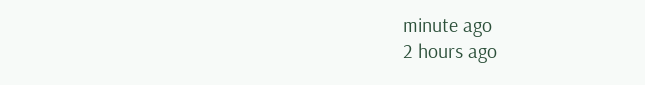minute ago
2 hours ago